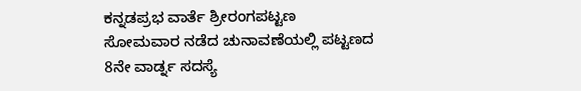ಕನ್ನಡಪ್ರಭ ವಾರ್ತೆ ಶ್ರೀರಂಗಪಟ್ಟಣ
ಸೋಮವಾರ ನಡೆದ ಚುನಾವಣೆಯಲ್ಲಿ ಪಟ್ಟಣದ 8ನೇ ವಾರ್ಡ್ನ ಸದಸ್ಯೆ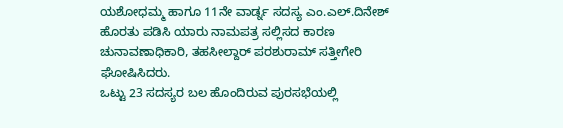ಯಶೋಧಮ್ಮ ಹಾಗೂ 11ನೇ ವಾರ್ಡ್ನ ಸದಸ್ಯ ಎಂ.ಎಲ್.ದಿನೇಶ್ ಹೊರತು ಪಡಿಸಿ ಯಾರು ನಾಮಪತ್ರ ಸಲ್ಲಿಸದ ಕಾರಣ ಚುನಾವಣಾಧಿಕಾರಿ, ತಹಸೀಲ್ದಾರ್ ಪರಶುರಾಮ್ ಸತ್ತೀಗೇರಿ ಘೋಷಿಸಿದರು.
ಒಟ್ಟು 23 ಸದಸ್ಯರ ಬಲ ಹೊಂದಿರುವ ಪುರಸಭೆಯಲ್ಲಿ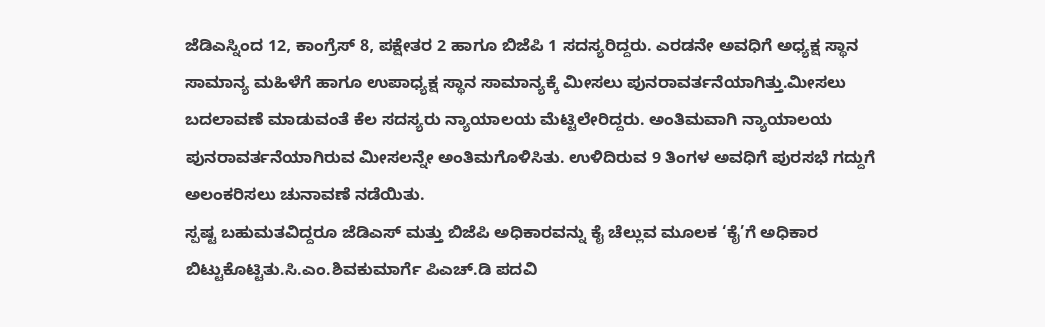ಜೆಡಿಎಸ್ನಿಂದ 12, ಕಾಂಗ್ರೆಸ್ 8, ಪಕ್ಷೇತರ 2 ಹಾಗೂ ಬಿಜೆಪಿ 1 ಸದಸ್ಯರಿದ್ದರು. ಎರಡನೇ ಅವಧಿಗೆ ಅಧ್ಯಕ್ಷ ಸ್ಥಾನ ಸಾಮಾನ್ಯ ಮಹಿಳೆಗೆ ಹಾಗೂ ಉಪಾಧ್ಯಕ್ಷ ಸ್ಥಾನ ಸಾಮಾನ್ಯಕ್ಕೆ ಮೀಸಲು ಪುನರಾವರ್ತನೆಯಾಗಿತ್ತು.ಮೀಸಲು ಬದಲಾವಣೆ ಮಾಡುವಂತೆ ಕೆಲ ಸದಸ್ಯರು ನ್ಯಾಯಾಲಯ ಮೆಟ್ಟಿಲೇರಿದ್ದರು. ಅಂತಿಮವಾಗಿ ನ್ಯಾಯಾಲಯ ಪುನರಾವರ್ತನೆಯಾಗಿರುವ ಮೀಸಲನ್ನೇ ಅಂತಿಮಗೊಳಿಸಿತು. ಉಳಿದಿರುವ 9 ತಿಂಗಳ ಅವಧಿಗೆ ಪುರಸಭೆ ಗದ್ದುಗೆ ಅಲಂಕರಿಸಲು ಚುನಾವಣೆ ನಡೆಯಿತು.
ಸ್ಪಷ್ಟ ಬಹುಮತವಿದ್ದರೂ ಜೆಡಿಎಸ್ ಮತ್ತು ಬಿಜೆಪಿ ಅಧಿಕಾರವನ್ನು ಕೈ ಚೆಲ್ಲುವ ಮೂಲಕ ‘ಕೈ’ಗೆ ಅಧಿಕಾರ ಬಿಟ್ಟುಕೊಟ್ಟಿತು.ಸಿ.ಎಂ.ಶಿವಕುಮಾರ್ಗೆ ಪಿಎಚ್.ಡಿ ಪದವಿ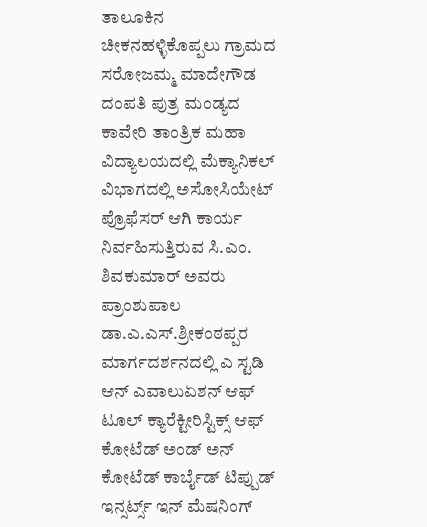ತಾಲೂಕಿನ ಚೀಕನಹಳ್ಳಿಕೊಪ್ಪಲು ಗ್ರಾಮದ ಸರೋಜಮ್ಮ ಮಾದೇಗೌಡ ದಂಪತಿ ಪುತ್ರ ಮಂಡ್ಯದ ಕಾವೇರಿ ತಾಂತ್ರಿಕ ಮಹಾ ವಿದ್ಯಾಲಯದಲ್ಲಿ ಮೆಕ್ಯಾನಿಕಲ್ ವಿಭಾಗದಲ್ಲಿ ಅಸೋಸಿಯೇಟ್ ಪ್ರೊಫೆಸರ್ ಆಗಿ ಕಾರ್ಯ ನಿರ್ವಹಿಸುತ್ತಿರುವ ಸಿ.ಎಂ. ಶಿವಕುಮಾರ್ ಅವರು ಪ್ರಾಂಶುಪಾಲ ಡಾ.ಎ.ಎಸ್.ಶ್ರೀಕಂಠಪ್ಪರ ಮಾರ್ಗದರ್ಶನದಲ್ಲಿ ಎ ಸ್ಟಡಿ ಆನ್ ಎವಾಲುಏಶನ್ ಆಫ್ ಟೂಲ್ ಕ್ಯಾರೆಕ್ಟೀರಿಸ್ಟಿಕ್ಸ್ ಆಫ್ ಕೋಟೆಡ್ ಅಂಡ್ ಅನ್ ಕೋಟೆಡ್ ಕಾರ್ಬೈಡ್ ಟಿಪ್ಪುಡ್ ಇನ್ಸರ್ಟ್ಸ್ ಇನ್ ಮೆಷನಿಂಗ್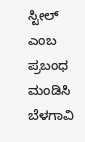ಸ್ಟೀಲ್ ಎಂಬ ಪ್ರಬಂಧ ಮಂಡಿಸಿ ಬೆಳಗಾವಿ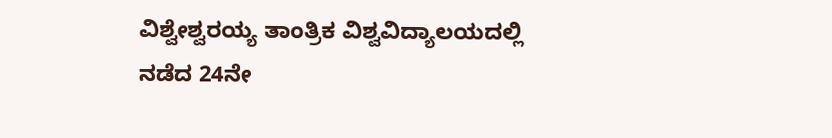ವಿಶ್ವೇಶ್ವರಯ್ಯ ತಾಂತ್ರಿಕ ವಿಶ್ವವಿದ್ಯಾಲಯದಲ್ಲಿ ನಡೆದ 24ನೇ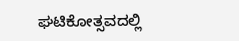ಘಟಿಕೋತ್ಸವದಲ್ಲಿ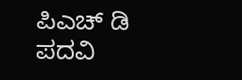ಪಿಎಚ್ ಡಿ ಪದವಿ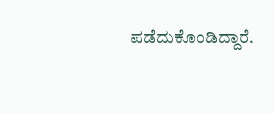ಪಡೆದುಕೊಂಡಿದ್ದಾರೆ.